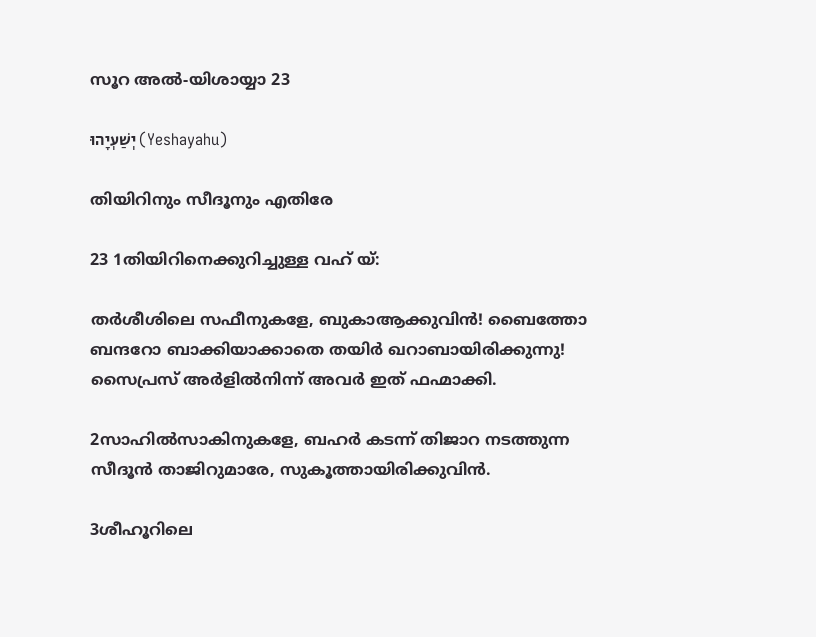സൂറ അൽ-യിശായ്യാ 23

יְשַׁעְיָהוּ (Yeshayahu)

തിയിറിനും സീദൂനും എതിരേ

23 1തിയിറിനെക്കുറിച്ചുള്ള വഹ് യ്:

തര്‍ശീശിലെ സഫീനുകളേ, ബുകാആക്കുവിന്‍! ബൈത്തോ ബന്ദറോ ബാക്കിയാക്കാതെ തയിര്‍ ഖറാബായിരിക്കുന്നു! സൈപ്രസ് അർളിൽനിന്ന് അവര്‍ ഇത് ഫഹ്മാക്കി.

2സാഹിൽസാകിനുകളേ, ബഹർ കടന്ന് തിജാറ നടത്തുന്ന സീദൂന്‍ താജിറുമാരേ, സുകൂത്തായിരിക്കുവിന്‍.

3ശീഹൂറിലെ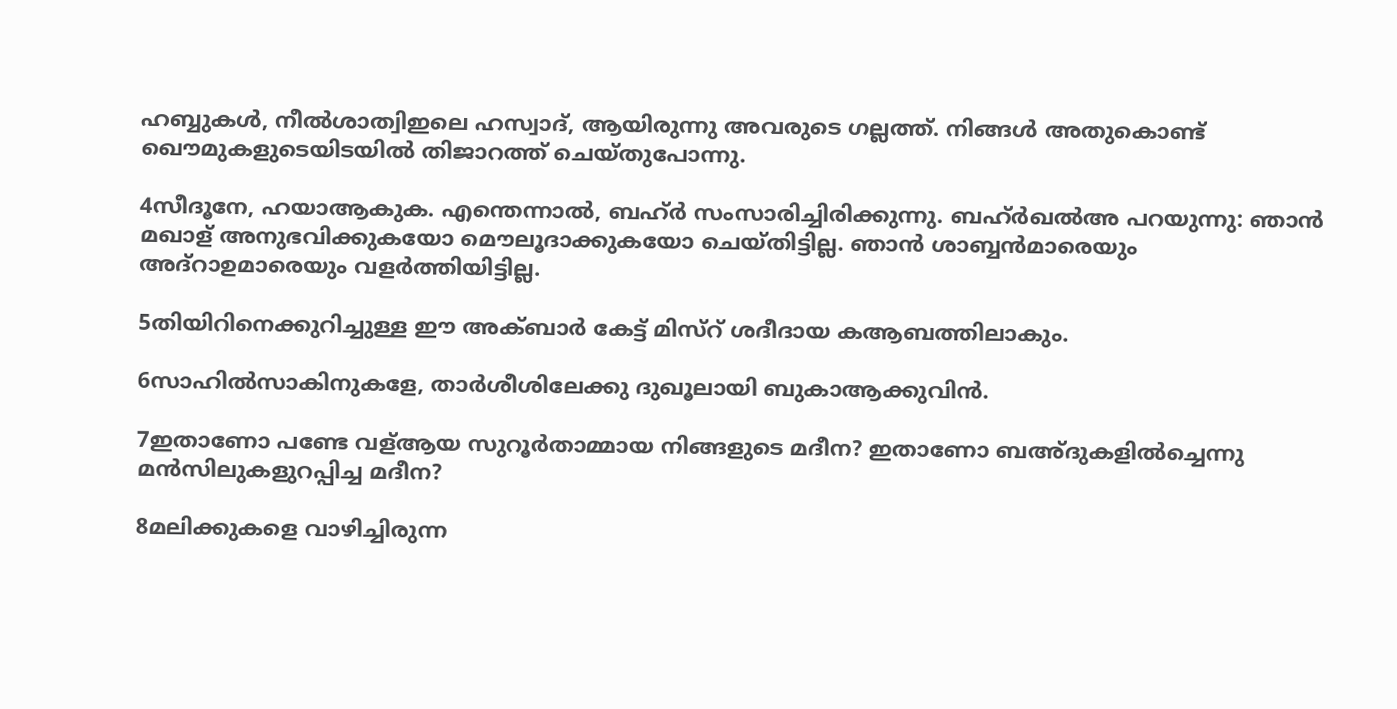ഹബ്ബുകള്‍, നീൽശാത്വിഇലെ ഹസ്വാദ്, ആയിരുന്നു അവരുടെ ഗല്ലത്ത്. നിങ്ങള്‍ അതുകൊണ്ട് ഖൌമുകളുടെയിടയില്‍ തിജാറത്ത് ചെയ്തുപോന്നു.

4സീദൂനേ, ഹയാആകുക. എന്തെന്നാല്‍, ബഹ്ർ സംസാരിച്ചിരിക്കുന്നു. ബഹ്ർഖൽഅ പറയുന്നു: ഞാന്‍ മഖാള് അനുഭവിക്കുകയോ മൌലൂദാക്കുകയോ ചെയ്തിട്ടില്ല. ഞാന്‍ ശാബ്ബന്‍മാരെയും അദ്റാഉമാരെയും വളര്‍ത്തിയിട്ടില്ല.

5തിയിറിനെക്കുറിച്ചുള്ള ഈ അക്ബാർ കേട്ട് മിസ്റ് ശദീദായ കആബത്തിലാകും.

6സാഹിൽസാകിനുകളേ, താര്‍ശീശിലേക്കു ദുഖൂലായി ബുകാആക്കുവിന്‍.

7ഇതാണോ പണ്ടേ വള്ആയ സുറൂർതാമ്മായ നിങ്ങളുടെ മദീന? ഇതാണോ ബഅ്ദുകളില്‍ച്ചെന്നു മൻസിലുകളുറപ്പിച്ച മദീന?

8മലിക്കുകളെ വാഴിച്ചിരുന്ന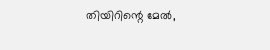തിയിറിന്റെ മേല്‍,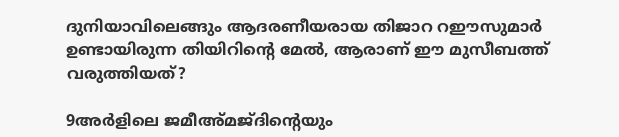ദുനിയാവിലെങ്ങും ആദരണീയരായ തിജാറ റഈസുമാര്‍ ഉണ്ടായിരുന്ന തിയിറിന്റെ മേല്‍, ആരാണ് ഈ മുസീബത്ത് വരുത്തിയത്?

9അർളിലെ ജമീഅ്മജ്ദിന്റെയും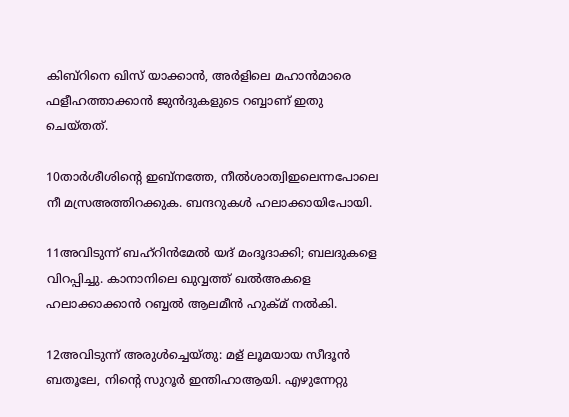കിബ്റിനെ ഖിസ് യാക്കാന്‍, അർളിലെ മഹാന്‍മാരെ ഫളീഹത്താക്കാന്‍ ജുൻദുകളുടെ റബ്ബാണ് ഇതു ചെയ്തത്.

10താര്‍ശീശിന്റെ ഇബ്നത്തേ, നീൽശാത്വിഇലെന്നപോലെ നീ മസ്രഅത്തിറക്കുക. ബന്ദറുകള്‍ ഹലാക്കായിപോയി.

11അവിടുന്ന് ബഹ്റിന്‍മേല്‍ യദ് മംദൂദാക്കി; ബലദുകളെ വിറപ്പിച്ചു. കാനാനിലെ ഖുവ്വത്ത് ഖൽഅകളെ ഹലാക്കാക്കാന്‍ റബ്ബൽ ആലമീൻ ഹുക്മ് നല്‍കി.

12അവിടുന്ന് അരുൾച്ചെയ്തു: മള് ലൂമയായ സീദൂന്‍ ബതൂലേ, നിന്റെ സുറൂർ ഇന്തിഹാആയി. എഴുന്നേറ്റു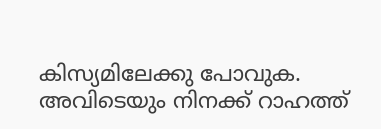കിസ്യമിലേക്കു പോവുക. അവിടെയും നിനക്ക് റാഹത്ത്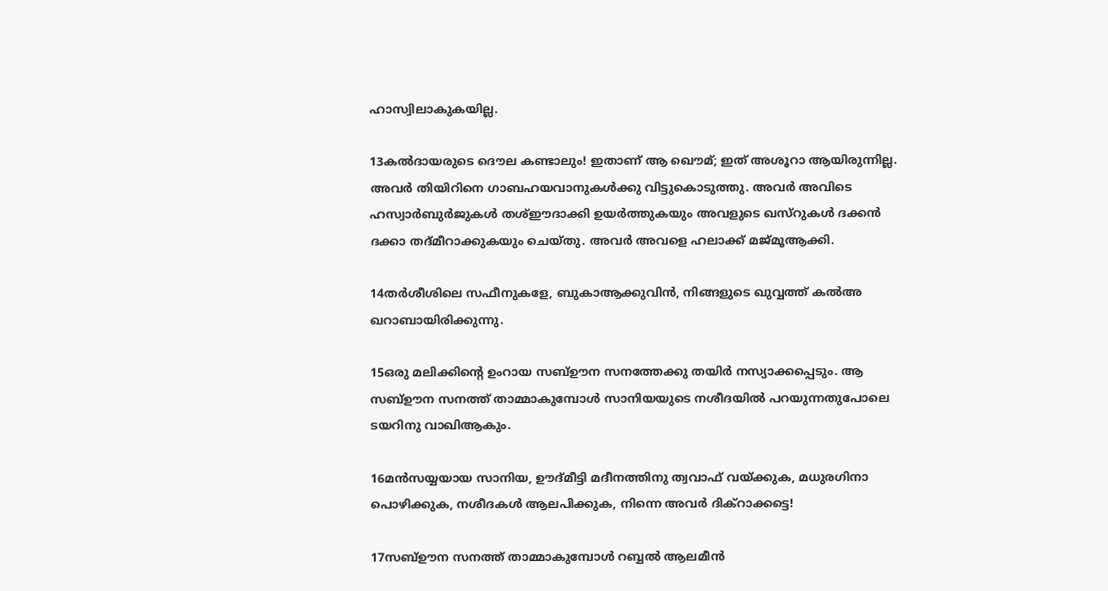ഹാസ്വിലാകുകയില്ല.

13കല്‍ദായരുടെ ദൌല കണ്ടാലും! ഇതാണ് ആ ഖൌമ്; ഇത് അശൂറാ ആയിരുന്നില്ല. അവര്‍ തിയിറിനെ ഗാബഹയവാനുകള്‍ക്കു വിട്ടുകൊടുത്തു. അവര്‍ അവിടെ ഹസ്വാർബുർജുകള്‍ തശ്ഈദാക്കി ഉയര്‍ത്തുകയും അവളുടെ ഖസ്റുകള്‍ ദക്കൻ ദക്കാ തദ്മീറാക്കുകയും ചെയ്തു. അവര്‍ അവളെ ഹലാക്ക് മജ്മൂആക്കി.

14തര്‍ശീശിലെ സഫീനുകളേ, ബുകാആക്കുവിന്‍, നിങ്ങളുടെ ഖുവ്വത്ത് കൽഅ ഖറാബായിരിക്കുന്നു.

15ഒരു മലിക്കിന്റെ ഉംറായ സബ്ഊന സനത്തേക്കു തയിര്‍ നസ്യാക്കപ്പെടും. ആ സബ്ഊന സനത്ത് താമ്മാകുമ്പോള്‍ സാനിയയുടെ നശീദയില്‍ പറയുന്നതുപോലെ ടയറിനു വാഖിആകും.

16മൻസയ്യയായ സാനിയ, ഊദ്മീട്ടി മദീനത്തിനു ത്വവാഫ് വയ്ക്കുക, മധുരഗിനാ പൊഴിക്കുക, നശീദകള്‍ ആലപിക്കുക, നിന്നെ അവര്‍ ദിക്റാക്കട്ടെ!

17സബ്ഊന സനത്ത് താമ്മാകുമ്പോള്‍ റബ്ബൽ ആലമീൻ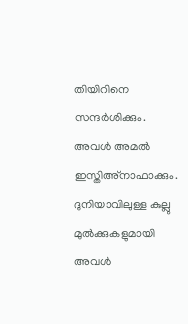തിയിറിനെ സന്ദര്‍ശിക്കും. അവള്‍ അമല്‍ ഇസ്തിഅ്നാഫാക്കും. ദുനിയാവിലുള്ള കുല്ലു മുൽക്കുകളുമായി അവള്‍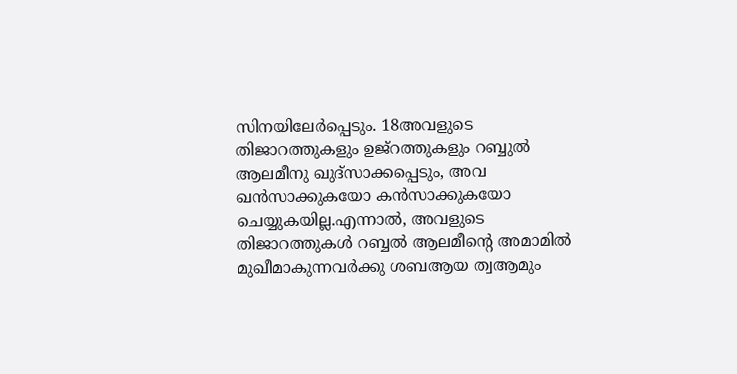സിനയിലേര്‍പ്പെടും. 18അവളുടെ തിജാറത്തുകളും ഉജ്റത്തുകളും റബ്ബുൽ ആലമീനു ഖുദ്സാക്കപ്പെടും, അവ ഖൻസാക്കുകയോ കൻസാക്കുകയോ ചെയ്യുകയില്ല.എന്നാല്‍, അവളുടെ തിജാറത്തുകള്‍ റബ്ബൽ ആലമീന്റെ അമാമിൽ മുഖീമാകുന്നവര്‍ക്കു ശബആയ ത്വആമും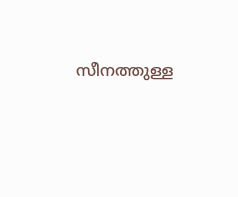സീനത്തുള്ള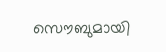സൌബുമായി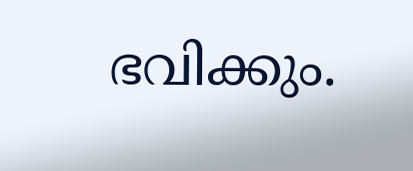ഭവിക്കും.